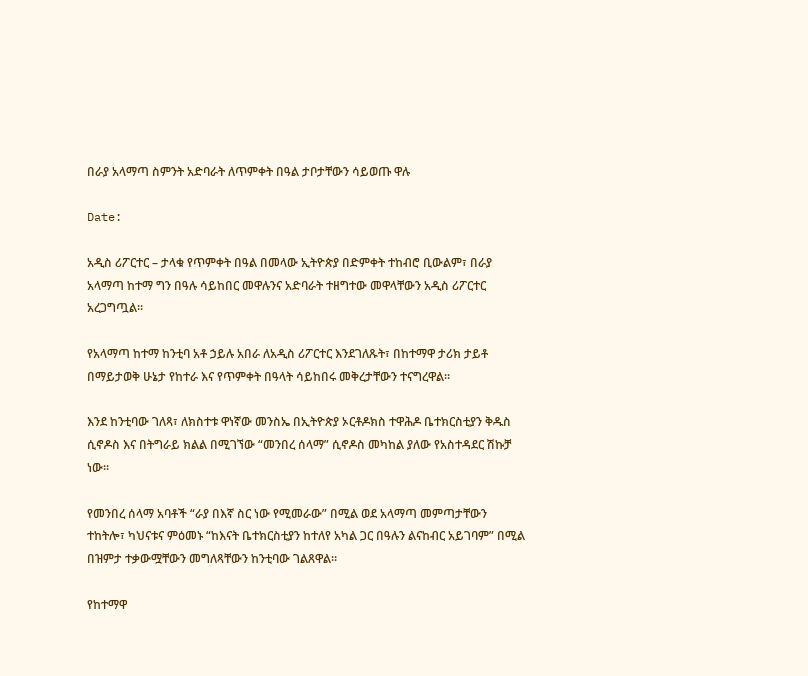በራያ አላማጣ ስምንት አድባራት ለጥምቀት በዓል ታቦታቸውን ሳይወጡ ዋሉ

Date:

አዲስ ሪፖርተር – ታላቁ የጥምቀት በዓል በመላው ኢትዮጵያ በድምቀት ተከብሮ ቢውልም፣ በራያ አላማጣ ከተማ ግን በዓሉ ሳይከበር መዋሉንና አድባራት ተዘግተው መዋላቸውን አዲስ ሪፖርተር አረጋግጧል።

የአላማጣ ከተማ ከንቲባ አቶ ኃይሉ አበራ ለአዲስ ሪፖርተር እንደገለጹት፣ በከተማዋ ታሪክ ታይቶ በማይታወቅ ሁኔታ የከተራ እና የጥምቀት በዓላት ሳይከበሩ መቅረታቸውን ተናግረዋል።

እንደ ከንቲባው ገለጻ፣ ለክስተቱ ዋነኛው መንስኤ በኢትዮጵያ ኦርቶዶክስ ተዋሕዶ ቤተክርስቲያን ቅዱስ ሲኖዶስ እና በትግራይ ክልል በሚገኘው “መንበረ ሰላማ” ሲኖዶስ መካከል ያለው የአስተዳደር ሽኩቻ ነው።

የመንበረ ሰላማ አባቶች “ራያ በእኛ ስር ነው የሚመራው” በሚል ወደ አላማጣ መምጣታቸውን ተከትሎ፣ ካህናቱና ምዕመኑ “ከእናት ቤተክርስቲያን ከተለየ አካል ጋር በዓሉን ልናከብር አይገባም” በሚል በዝምታ ተቃውሟቸውን መግለጻቸውን ከንቲባው ገልጸዋል።

የከተማዋ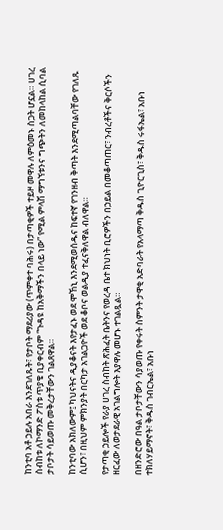ከንቲባ አቶ ኃይሉ አበራ እንደገለጹት፣ የታቦት ማደሪያው (ጥምቀተ ባሕሩ) በታጣቂዎች ተይዞ መዋሉ ለምዕመኑ ስጋት ሆኗል። ሀገረ ስብከቱ ለኮማንድ ፖስቱ ጥያቄ ቢያቀርብም “ጉዳዩ ከአቅማችን በላይ ነው” የሚል ምላሽ ማግኘቱንና ግጭትን ለመከላከል ሲባል ታቦታት ሳይወጡ መቅረታቸውን ገልጸዋል።

ከንቲባው አክለውም፤ ካህናትና ዲያቆናት እየታፈኑ ወደ ሞኸኒ እንደሚወሰዱና ከፍተኛ የገንዘብ ቅጣት እንደሚጣልባቸው የገለጹ ሲሆን፣ በዚህም ምክንያት በርካታ አገልጋዮች ወደ ቆቦና ወልዲያ ተፈናቅለዋል ብለዋል።

የታጣቂ ኃይሎች የራያ ሀገረ ስብከት ጽሕፈት ቤትንና የወረዳ ቤተ ክህነት ቢሮዎችን በኃይል በመቆጣጠር፣ ንብረቶችና ቅርሶችን ዘርፈው ለወታደራዊ አገልግሎት እያዋሉ መሆኑ ተገልጿል።

በዘንድሮው በዓል ታቦታቸውን ሳያወጡ የቀሩት ስምንት ታዋቂ አድባራት የአላማጣ ቅዱስ ጊዮርጊስ፣ ቅዱስ ሩፋኤል፣ አቡነ ተክለሃይማኖት፣ ቅዱስ ገብርኤል፣ አቡነ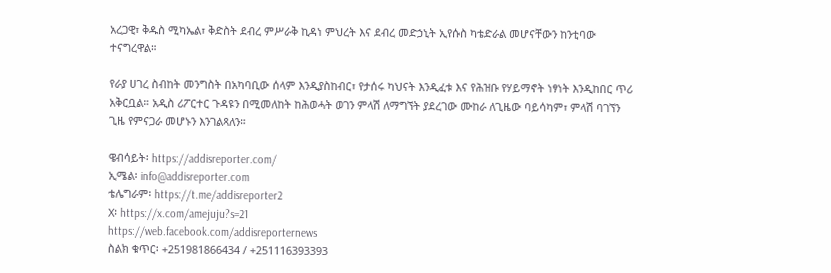አረጋዊ፣ ቅዱስ ሚካኤል፣ ቅድስት ደብረ ምሥራቅ ኪዳነ ምህረት እና ደብረ መድኃኒት ኢየሱስ ካቴድራል መሆናቸውን ከንቲባው ተናግረዋል።

የራያ ሀገረ ስብከት መንግስት በአካባቢው ሰላም እንዲያስከብር፣ የታሰሩ ካህናት እንዲፈቱ እና የሕዝቡ የሃይማኖት ነፃነት እንዲከበር ጥሪ አቅርቧል። አዲስ ሪፖርተር ጉዳዩን በሚመለከት ከሕወሓት ወገን ምላሽ ለማግኘት ያደረገው ሙከራ ለጊዜው ባይሳካም፣ ምላሽ ባገኘን ጊዜ የምናጋራ መሆኑን እንገልጻለን።

ዌብሳይት፡ https://addisreporter.com/
ኢሜል፡ info@addisreporter.com
ቴሌግራም፡ https://t.me/addisreporter2
X፡ https://x.com/amejuju?s=21
https://web.facebook.com/addisreporternews
ስልክ ቁጥር፡ +251981866434 / +251116393393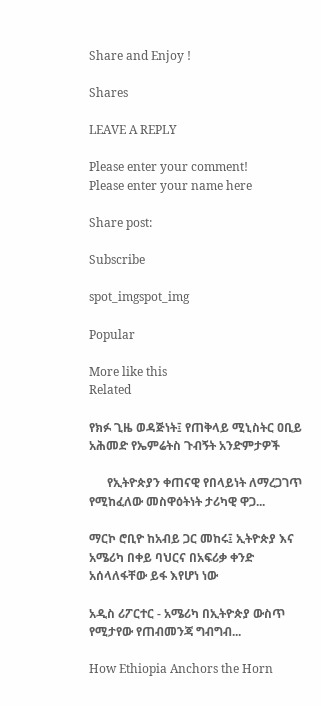Share and Enjoy !

Shares

LEAVE A REPLY

Please enter your comment!
Please enter your name here

Share post:

Subscribe

spot_imgspot_img

Popular

More like this
Related

የክፉ ጊዜ ወዳጅነት፤ የጠቅላይ ሚኒስትር ዐቢይ አሕመድ የኤምሬትስ ጉብኝት አንድምታዎች

      የኢትዮጵያን ቀጠናዊ የበላይነት ለማረጋገጥ የሚከፈለው መስዋዕትነት ታሪካዊ ዋጋ...

ማርኮ ሮቢዮ ከአብይ ጋር መከሩ፤ ኢትዮጵያ እና አሜሪካ በቀይ ባህርና በአፍሪቃ ቀንድ አሰላለፋቸው ይፋ እየሆነ ነው

አዲስ ሪፖርተር - አሜሪካ በኢትዮጵያ ውስጥ የሚታየው የጠብመንጃ ግብግብ...

How Ethiopia Anchors the Horn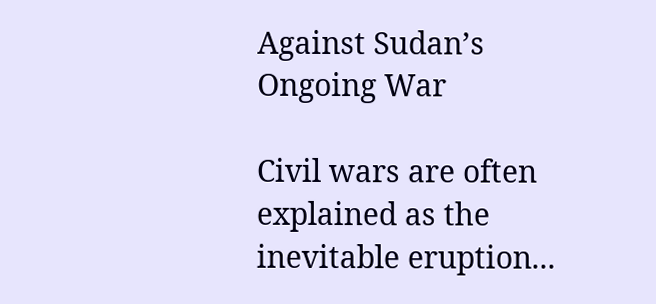Against Sudan’s Ongoing War

Civil wars are often explained as the inevitable eruption...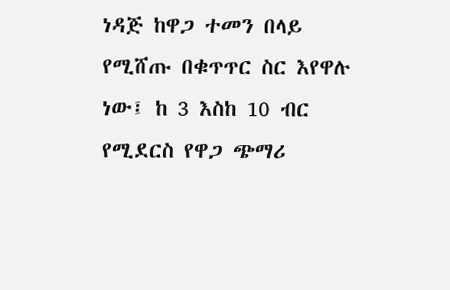ነዳጅ ከዋጋ ተመን በላይ የሚሸጡ በቁጥጥር ስር እየዋሉ ነው፤ ከ 3 እስከ 10 ብር የሚደርስ የዋጋ ጭማሪ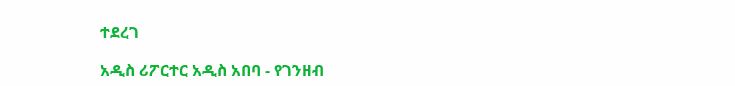ተደረገ

አዲስ ሪፖርተር አዲስ አበባ - የገንዘብ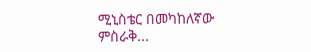ሚኒስቴር በመካከለኛው ምስራቅ...